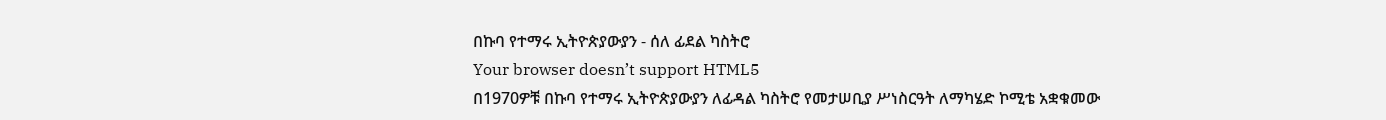በኩባ የተማሩ ኢትዮጵያውያን - ሰለ ፊደል ካስትሮ
Your browser doesn’t support HTML5
በ1970ዎቹ በኩባ የተማሩ ኢትዮጵያውያን ለፊዳል ካስትሮ የመታሠቢያ ሥነስርዓት ለማካሄድ ኮሚቴ አቋቁመው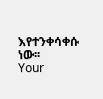እየተንቀሳቀሱ ነው፡፡
Your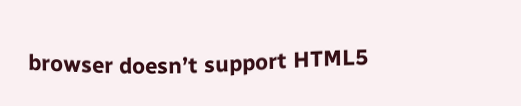browser doesn’t support HTML5